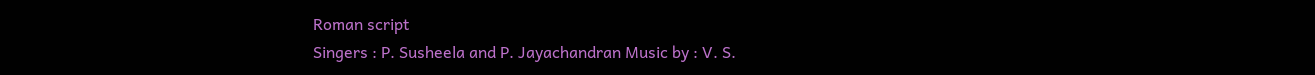Roman script
Singers : P. Susheela and P. Jayachandran Music by : V. S.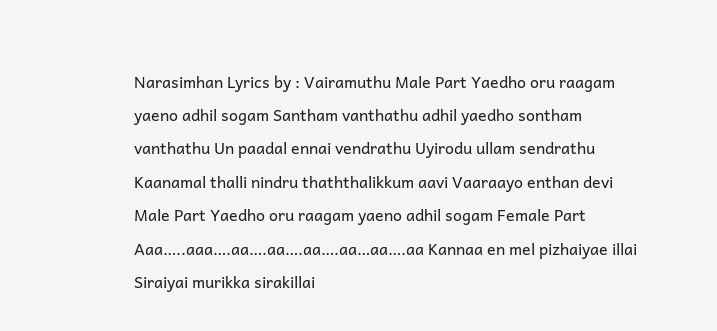Narasimhan Lyrics by : Vairamuthu Male Part Yaedho oru raagam yaeno adhil sogam Santham vanthathu adhil yaedho sontham vanthathu Un paadal ennai vendrathu Uyirodu ullam sendrathu Kaanamal thalli nindru thaththalikkum aavi Vaaraayo enthan devi Male Part Yaedho oru raagam yaeno adhil sogam Female Part Aaa…..aaa….aa….aa….aa….aa…aa….aa Kannaa en mel pizhaiyae illai Siraiyai murikka sirakillai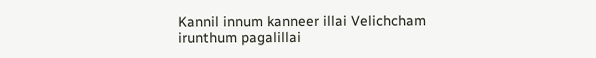Kannil innum kanneer illai Velichcham irunthum pagalillai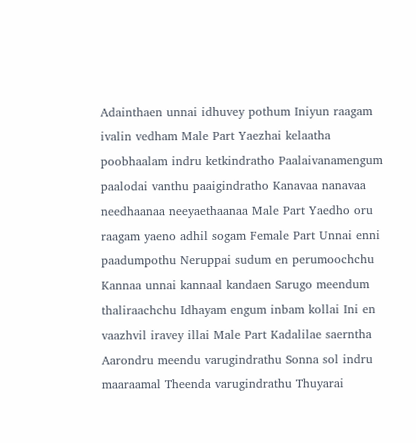Adainthaen unnai idhuvey pothum Iniyun raagam ivalin vedham Male Part Yaezhai kelaatha poobhaalam indru ketkindratho Paalaivanamengum paalodai vanthu paaigindratho Kanavaa nanavaa needhaanaa neeyaethaanaa Male Part Yaedho oru raagam yaeno adhil sogam Female Part Unnai enni paadumpothu Neruppai sudum en perumoochchu Kannaa unnai kannaal kandaen Sarugo meendum thaliraachchu Idhayam engum inbam kollai Ini en vaazhvil iravey illai Male Part Kadalilae saerntha Aarondru meendu varugindrathu Sonna sol indru maaraamal Theenda varugindrathu Thuyarai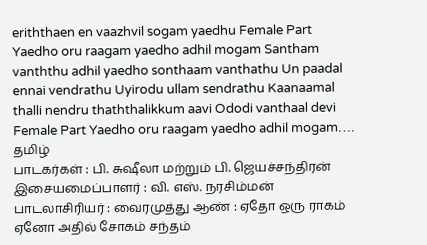eriththaen en vaazhvil sogam yaedhu Female Part Yaedho oru raagam yaedho adhil mogam Santham vanththu adhil yaedho sonthaam vanthathu Un paadal ennai vendrathu Uyirodu ullam sendrathu Kaanaamal thalli nendru thaththalikkum aavi Ododi vanthaal devi Female Part Yaedho oru raagam yaedho adhil mogam….
தமிழ்
பாடகர்கள் : பி. சுஷீலா மற்றும் பி. ஜெயச்சந்திரன் இசையமைப்பாளர் : வி. எஸ். நரசிம்மன் பாடலாசிரியர் : வைரமுத்து ஆண் : ஏதோ ஒரு ராகம் ஏனோ அதில் சோகம் சந்தம்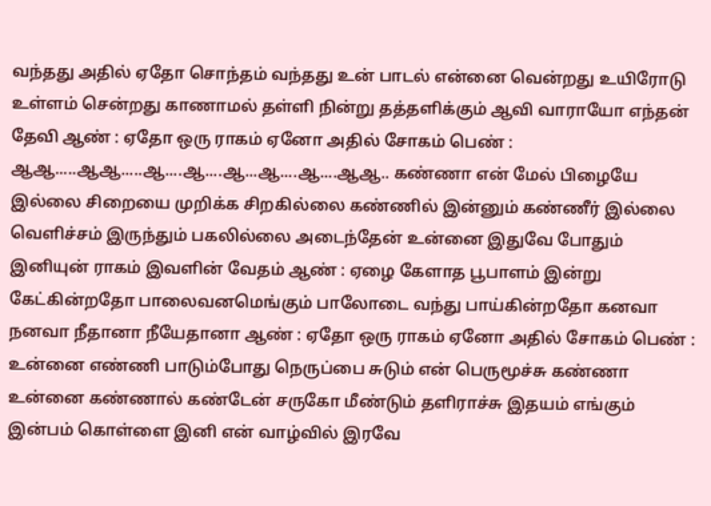வந்தது அதில் ஏதோ சொந்தம் வந்தது உன் பாடல் என்னை வென்றது உயிரோடு உள்ளம் சென்றது காணாமல் தள்ளி நின்று தத்தளிக்கும் ஆவி வாராயோ எந்தன் தேவி ஆண் : ஏதோ ஒரு ராகம் ஏனோ அதில் சோகம் பெண் : ஆஆ.....ஆஆ.....ஆ....ஆ....ஆ...ஆ....ஆ....ஆஆ.. கண்ணா என் மேல் பிழையே இல்லை சிறையை முறிக்க சிறகில்லை கண்ணில் இன்னும் கண்ணீர் இல்லை வெளிச்சம் இருந்தும் பகலில்லை அடைந்தேன் உன்னை இதுவே போதும் இனியுன் ராகம் இவளின் வேதம் ஆண் : ஏழை கேளாத பூபாளம் இன்று கேட்கின்றதோ பாலைவனமெங்கும் பாலோடை வந்து பாய்கின்றதோ கனவா நனவா நீதானா நீயேதானா ஆண் : ஏதோ ஒரு ராகம் ஏனோ அதில் சோகம் பெண் : உன்னை எண்ணி பாடும்போது நெருப்பை சுடும் என் பெருமூச்சு கண்ணா உன்னை கண்ணால் கண்டேன் சருகோ மீண்டும் தளிராச்சு இதயம் எங்கும் இன்பம் கொள்ளை இனி என் வாழ்வில் இரவே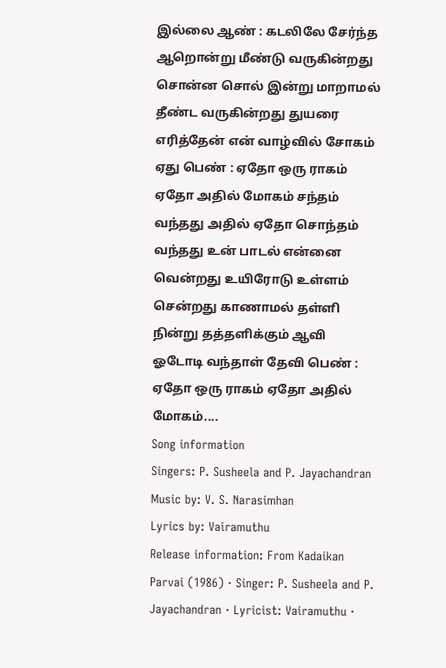இல்லை ஆண் : கடலிலே சேர்ந்த ஆறொன்று மீண்டு வருகின்றது சொன்ன சொல் இன்று மாறாமல் தீண்ட வருகின்றது துயரை எரித்தேன் என் வாழ்வில் சோகம் ஏது பெண் : ஏதோ ஒரு ராகம் ஏதோ அதில் மோகம் சந்தம் வந்தது அதில் ஏதோ சொந்தம் வந்தது உன் பாடல் என்னை வென்றது உயிரோடு உள்ளம் சென்றது காணாமல் தள்ளி நின்று தத்தளிக்கும் ஆவி ஓடோடி வந்தாள் தேவி பெண் : ஏதோ ஒரு ராகம் ஏதோ அதில் மோகம்....
Song information
Singers: P. Susheela and P. Jayachandran
Music by: V. S. Narasimhan
Lyrics by: Vairamuthu
Release information: From Kadaikan Parvai (1986) · Singer: P. Susheela and P. Jayachandran · Lyricist: Vairamuthu ·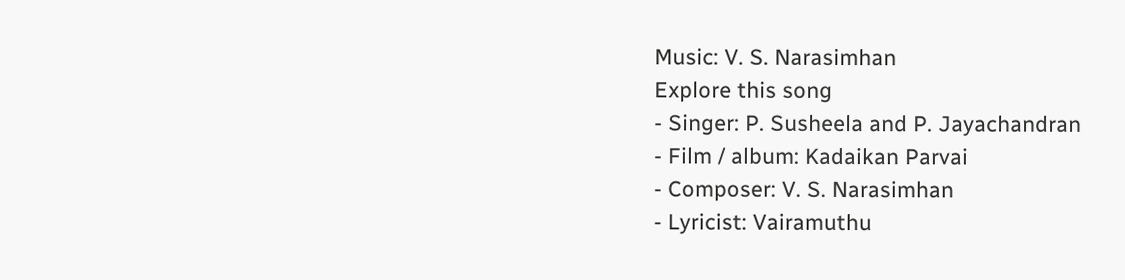Music: V. S. Narasimhan
Explore this song
- Singer: P. Susheela and P. Jayachandran
- Film / album: Kadaikan Parvai
- Composer: V. S. Narasimhan
- Lyricist: Vairamuthu